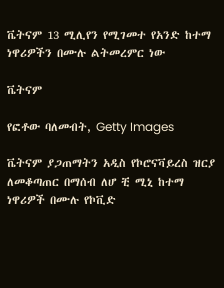ቬትናም 13 ሚሊየን የሚገመተ የአንድ ከተማ ነዋሪዎችን በሙሉ ልትመረምር ነው

ቬትናም

የፎቶው ባለመብት, Getty Images

ቬትናም ያጋጠማትን አዲስ የኮሮናቫይረስ ዝርያ ለመቆጣጠር በማሰብ ለሆ ቺ ሚኒ ከተማ ነዋሪዎች በሙሉ የኮቪድ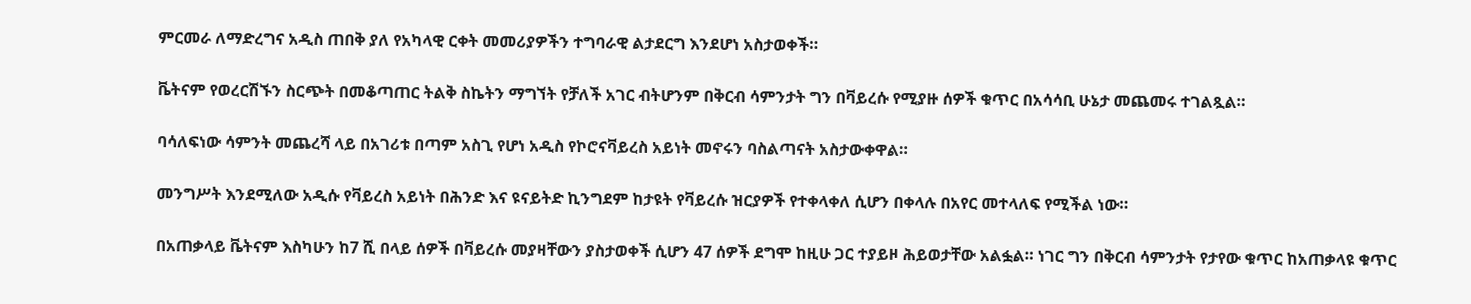ምርመራ ለማድረግና አዲስ ጠበቅ ያለ የአካላዊ ርቀት መመሪያዎችን ተግባራዊ ልታደርግ እንደሆነ አስታወቀች።

ቬትናም የወረርሽኙን ስርጭት በመቆጣጠር ትልቅ ስኬትን ማግኘት የቻለች አገር ብትሆንም በቅርብ ሳምንታት ግን በቫይረሱ የሚያዙ ሰዎች ቁጥር በአሳሳቢ ሁኔታ መጨመሩ ተገልጿል።

ባሳለፍነው ሳምንት መጨረሻ ላይ በአገሪቱ በጣም አስጊ የሆነ አዲስ የኮሮናቫይረስ አይነት መኖሩን ባስልጣናት አስታውቀዋል።

መንግሥት እንደሚለው አዲሱ የቫይረስ አይነት በሕንድ እና ዩናይትድ ኪንግደም ከታዩት የቫይረሱ ዝርያዎች የተቀላቀለ ሲሆን በቀላሉ በአየር መተላለፍ የሚችል ነው።

በአጠቃላይ ቬትናም እስካሁን ከ7 ሺ በላይ ሰዎች በቫይረሱ መያዛቸውን ያስታወቀች ሲሆን 47 ሰዎች ደግሞ ከዚሁ ጋር ተያይዞ ሕይወታቸው አልፏል። ነገር ግን በቅርብ ሳምንታት የታየው ቁጥር ከአጠቃላዩ ቁጥር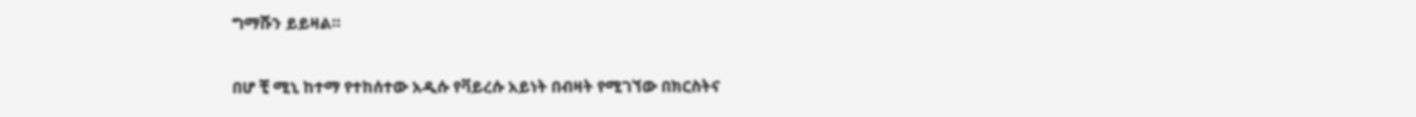ግማሹን ይይዛል።

በሆ ቺ ሚኒ ከተማ የተከሰተው አዲሱ የቫይረሱ አይነት በብዛት የሚገኘው በክርስትና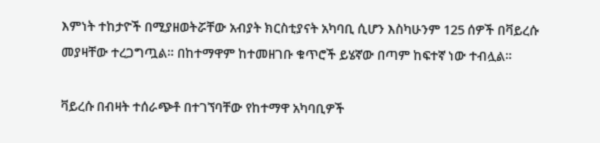እምነት ተከታዮች በሚያዘወትሯቸው አብያት ክርስቲያናት አካባቢ ሲሆን እስካሁንም 125 ሰዎች በቫይረሱ መያዛቸው ተረጋግጧል። በከተማዋም ከተመዘገቡ ቁጥሮች ይሄኛው በጣም ከፍተኛ ነው ተብሏል።

ቫይረሱ በብዛት ተሰራጭቶ በተገኘባቸው የከተማዋ አካባቢዎች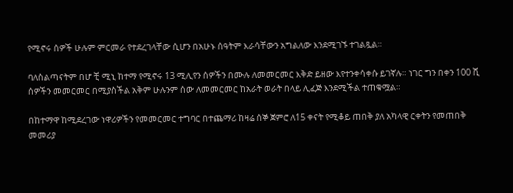የሚኖሩ ሰዎች ሁሉም ምርመራ የተደረገላቸው ሲሆን በአሁኑ ሰዓትም እራሳቸውን አግልለው እንደሚገኙ ተገልጿል።

ባለስልጣናትም በሆ ቺ ሚኒ ከተማ የሚኖሩ 13 ሚሊየን ሰዎችን በሙሉ ለመመርመር እቅድ ይዘው እየተንቀሳቀሱ ይገኛሉ። ነገር ግን በቀን 100 ሺ ሰዎችን መመርመር በሚያስችል አቅም ሁሉንም ሰው ለመመርመር ከአራት ወራት በላይ ሊፈጅ እንደሚችል ተጠቁሟል።

በከተማዋ ከሚደረገው ነዋሪዎችን የመመርመር ተግባር በተጨማሪ ከዛሬ ሰኞ ጀምሮ ለ15 ቀናት የሚቆይ ጠበቅ ያለ አካላዊ ርቀትን የመጠበቅ መመሪያ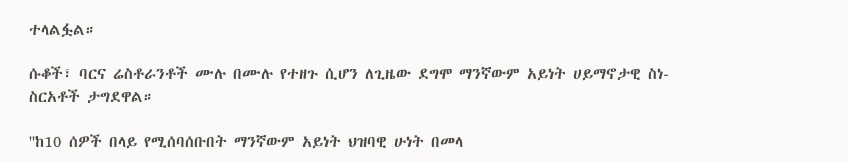ተላልፏል።

ሱቆች፣ ባርና ሬስቶራንቶች ሙሉ በሙሉ የተዘጉ ሲሆን ለጊዜው ደግሞ ማንኛውም አይነት ሀይማኖታዊ ስነ-ስርአቶች ታግደዋል።

''ከ10 ሰዎች በላይ የሚሰባሰቡበት ማንኛውም አይነት ህዝባዊ ሁነት በመላ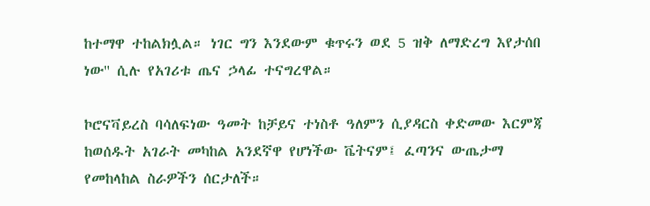ከተማዋ ተከልክሏል። ነገር ግን እንደውም ቁጥሩን ወደ 5 ዝቅ ለማድረግ እየታሰበ ነው'' ሲሉ የአገሪቱ ጤና ኃላፊ ተናግረዋል።

ኮሮናቫይረስ ባሳለፍነው ዓመት ከቻይና ተነስቶ ዓለምን ሲያዳርስ ቀድመው እርምጃ ከወሰዱት አገራት መካከል አንደኛዋ የሆነችው ቬትናም፤ ፈጣንና ውጤታማ የመከላከል ስራዎችን ሰርታለች።